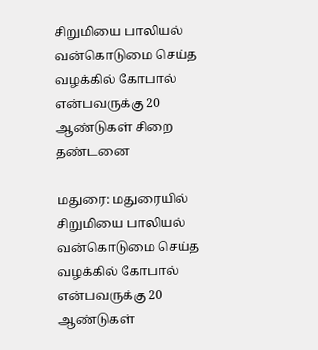சிறுமியை பாலியல் வன்கொடுமை செய்த வழக்கில் கோபால் என்பவருக்கு 20 ஆண்டுகள் சிறை தண்டனை

மதுரை: மதுரையில் சிறுமியை பாலியல் வன்கொடுமை செய்த வழக்கில் கோபால் என்பவருக்கு 20 ஆண்டுகள்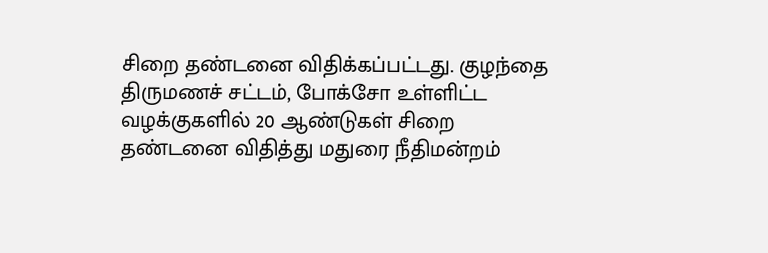சிறை தண்டனை விதிக்கப்பட்டது. குழந்தை திருமணச் சட்டம், போக்சோ உள்ளிட்ட வழக்குகளில் 20 ஆண்டுகள் சிறை தண்டனை விதித்து மதுரை நீதிமன்றம்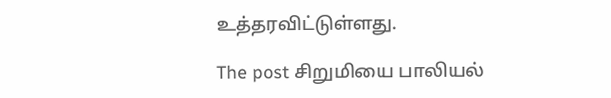உத்தரவிட்டுள்ளது.

The post சிறுமியை பாலியல்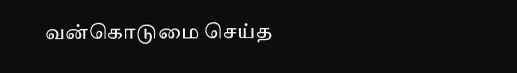வன்கொடுமை செய்த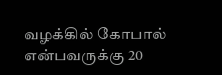வழக்கில் கோபால் என்பவருக்கு 20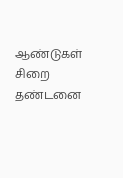ஆண்டுகள் சிறை தண்டனை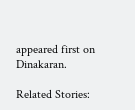appeared first on Dinakaran.

Related Stories: